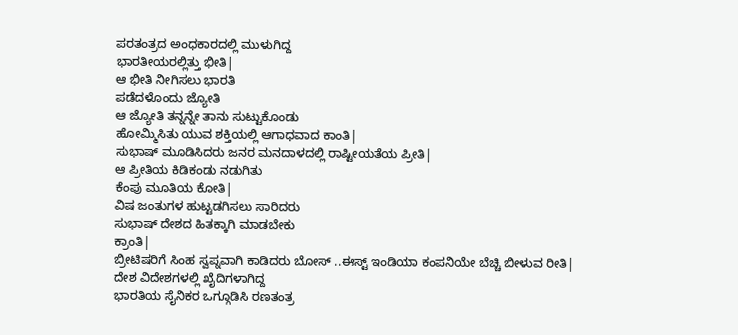ಪರತಂತ್ರದ ಅಂಧಕಾರದಲ್ಲಿ ಮುಳುಗಿದ್ದ
ಭಾರತೀಯರಲ್ಲಿತ್ತು ಭೀತಿ|
ಆ ಭೀತಿ ನೀಗಿಸಲು ಭಾರತಿ
ಪಡೆದಳೊಂದು ಜ್ಯೋತಿ
ಆ ಜ್ಯೋತಿ ತನ್ನನ್ನೇ ತಾನು ಸುಟ್ಟುಕೊಂಡು
ಹೋಮ್ಮಿಸಿತು ಯುವ ಶಕ್ತಿಯಲ್ಲಿ ಆಗಾಧವಾದ ಕಾಂತಿ|
ಸುಭಾಷ್ ಮೂಡಿಸಿದರು ಜನರ ಮನದಾಳದಲ್ಲಿ ರಾಷ್ಟೀಯತೆಯ ಪ್ರೀತಿ|
ಆ ಪ್ರೀತಿಯ ಕಿಡಿಕಂಡು ನಡುಗಿತು
ಕೆಂಪು ಮೂತಿಯ ಕೋತಿ|
ವಿಷ ಜಂತುಗಳ ಹುಟ್ಟಡಗಿಸಲು ಸಾರಿದರು
ಸುಭಾಷ್ ದೇಶದ ಹಿತಕ್ಕಾಗಿ ಮಾಡಬೇಕು
ಕ್ರಾಂತಿ|
ಬ್ರೀಟಿಷರಿಗೆ ಸಿಂಹ ಸ್ವಪ್ನವಾಗಿ ಕಾಡಿದರು ಬೋಸ್ ..ಈಸ್ಟ್ ಇಂಡಿಯಾ ಕಂಪನಿಯೇ ಬೆಚ್ಚಿ ಬೀಳುವ ರೀತಿ|
ದೇಶ ವಿದೇಶಗಳಲ್ಲಿ ಖೈದಿಗಳಾಗಿದ್ದ
ಭಾರತಿಯ ಸೈನಿಕರ ಒಗ್ಗೂಡಿಸಿ ರಣತಂತ್ರ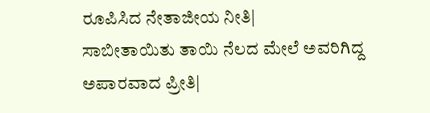ರೂಪಿಸಿದ ನೇತಾಜೀಯ ನೀತಿ|
ಸಾಬೀತಾಯಿತು ತಾಯಿ ನೆಲದ ಮೇಲೆ ಅವರಿಗಿದ್ದ ಅಪಾರವಾದ ಪ್ರೀತಿ|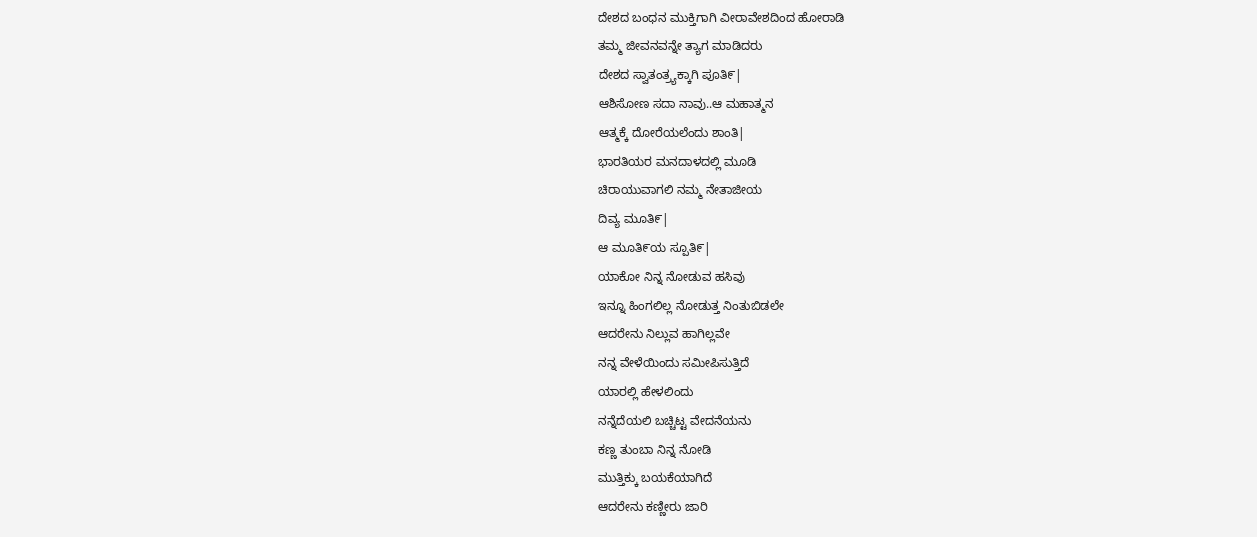ದೇಶದ ಬಂಧನ ಮುಕ್ತಿಗಾಗಿ ವೀರಾವೇಶದಿಂದ ಹೋರಾಡಿ
ತಮ್ಮ ಜೀವನವನ್ನೇ ತ್ಯಾಗ ಮಾಡಿದರು
ದೇಶದ ಸ್ವಾತಂತ್ರ್ಯಕ್ಕಾಗಿ ಪೂತಿ೯|
ಆಶಿಸೋಣ ಸದಾ ನಾವು..ಆ ಮಹಾತ್ಮನ
ಆತ್ಮಕ್ಕೆ ದೋರೆಯಲೆಂದು ಶಾಂತಿ|
ಭಾರತಿಯರ ಮನದಾಳದಲ್ಲಿ ಮೂಡಿ
ಚಿರಾಯುವಾಗಲಿ ನಮ್ಮ ನೇತಾಜೀಯ
ದಿವ್ಯ ಮೂತಿ೯|
ಆ ಮೂತಿ೯ಯ ಸ್ಪೂತಿ೯|
ಯಾಕೋ ನಿನ್ನ ನೋಡುವ ಹಸಿವು
ಇನ್ನೂ ಹಿಂಗಲಿಲ್ಲ ನೋಡುತ್ತ ನಿಂತುಬಿಡಲೇ
ಆದರೇನು ನಿಲ್ಲುವ ಹಾಗಿಲ್ಲವೇ
ನನ್ನ ವೇಳೆಯಿಂದು ಸಮೀಪಿಸುತ್ತಿದೆ
ಯಾರಲ್ಲಿ ಹೇಳಲಿಂದು
ನನ್ನೆದೆಯಲಿ ಬಚ್ಚಿಟ್ಟ ವೇದನೆಯನು
ಕಣ್ಣ ತುಂಬಾ ನಿನ್ನ ನೋಡಿ
ಮುತ್ತಿಕ್ಕು ಬಯಕೆಯಾಗಿದೆ
ಆದರೇನು ಕಣ್ಣೀರು ಜಾರಿ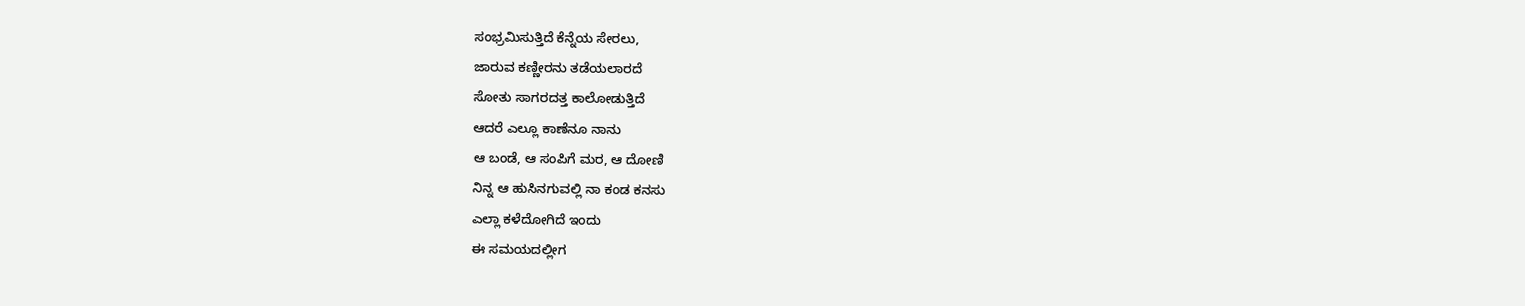ಸಂಭ್ರಮಿಸುತ್ತಿದೆ ಕೆನ್ನೆಯ ಸೇರಲು,
ಜಾರುವ ಕಣ್ಣೀರನು ತಡೆಯಲಾರದೆ
ಸೋತು ಸಾಗರದತ್ತ ಕಾಲೋಡುತ್ತಿದೆ
ಆದರೆ ಎಲ್ಲೂ ಕಾಣೆನೂ ನಾನು
ಆ ಬಂಡೆ, ಆ ಸಂಪಿಗೆ ಮರ, ಆ ದೋಣಿ
ನಿನ್ನ ಆ ಹುಸಿನಗುವಲ್ಲಿ ನಾ ಕಂಡ ಕನಸು
ಎಲ್ಲಾ ಕಳೆದೋಗಿದೆ ಇಂದು
ಈ ಸಮಯದಲ್ಲೀಗ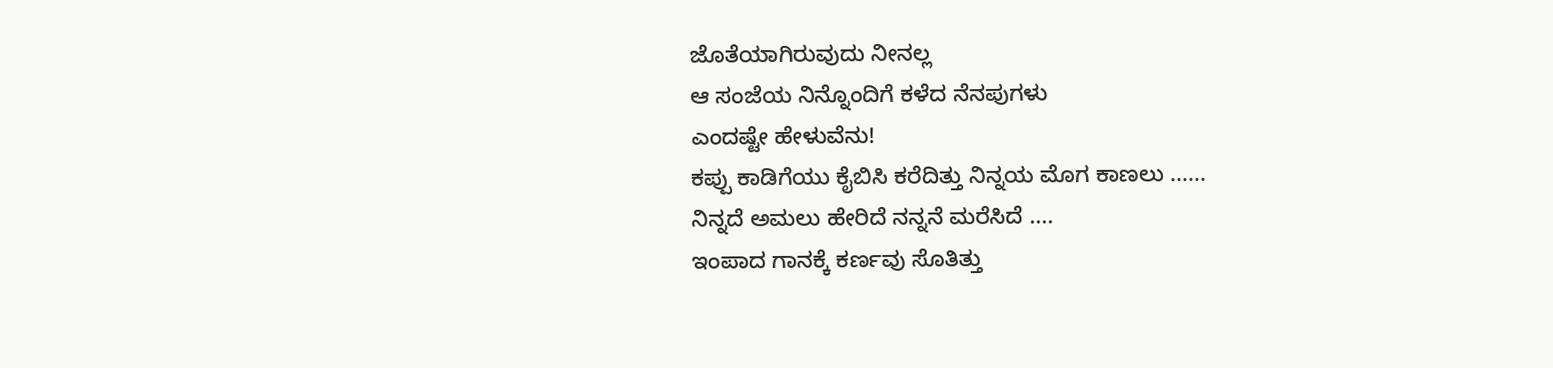ಜೊತೆಯಾಗಿರುವುದು ನೀನಲ್ಲ
ಆ ಸಂಜೆಯ ನಿನ್ನೊಂದಿಗೆ ಕಳೆದ ನೆನಪುಗಳು
ಎಂದಷ್ಟೇ ಹೇಳುವೆನು!
ಕಪ್ಪು ಕಾಡಿಗೆಯು ಕೈಬಿಸಿ ಕರೆದಿತ್ತು ನಿನ್ನಯ ಮೊಗ ಕಾಣಲು ......
ನಿನ್ನದೆ ಅಮಲು ಹೇರಿದೆ ನನ್ನನೆ ಮರೆಸಿದೆ ....
ಇಂಪಾದ ಗಾನಕ್ಕೆ ಕರ್ಣವು ಸೊತಿತ್ತು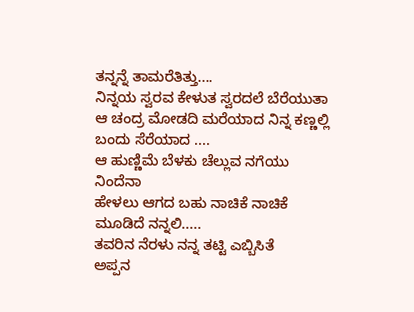ತನ್ನನ್ನೆ ತಾಮರೆತಿತ್ತು....
ನಿನ್ನಯ ಸ್ವರವ ಕೇಳುತ ಸ್ವರದಲೆ ಬೆರೆಯುತಾ
ಆ ಚಂದ್ರ ಮೋಡದಿ ಮರೆಯಾದ ನಿನ್ನ ಕಣ್ಣಲ್ಲಿ ಬಂದು ಸೆರೆಯಾದ ....
ಆ ಹುಣ್ಣಿಮೆ ಬೆಳಕು ಚೆಲ್ಲುವ ನಗೆಯು ನಿಂದೆನಾ
ಹೇಳಲು ಆಗದ ಬಹು ನಾಚಿಕೆ ನಾಚಿಕೆ ಮೂಡಿದೆ ನನ್ನಲಿ.....
ತವರಿನ ನೆರಳು ನನ್ನ ತಟ್ಟಿ ಎಬ್ಬಿಸಿತೆ
ಅಪ್ಪನ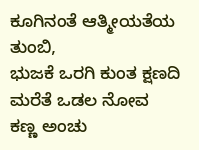ಕೂಗಿನಂತೆ ಆತ್ಮೀಯತೆಯ ತುಂಬಿ,
ಭುಜಕೆ ಒರಗಿ ಕುಂತ ಕ್ಷಣದಿ ಮರೆತೆ ಒಡಲ ನೋವ
ಕಣ್ಣ ಅಂಚು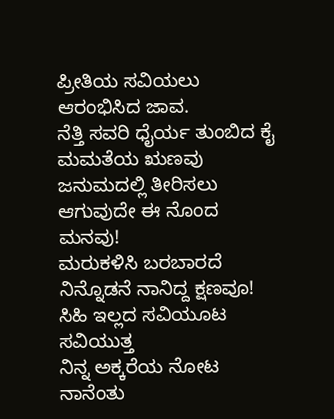ಪ್ರೀತಿಯ ಸವಿಯಲು ಆರಂಭಿಸಿದ ಜಾವ.
ನೆತ್ತಿ ಸವರಿ ಧೈರ್ಯ ತುಂಬಿದ ಕೈ
ಮಮತೆಯ ಋಣವು ಜನುಮದಲ್ಲಿ ತೀರಿಸಲು ಆಗುವುದೇ ಈ ನೊಂದ ಮನವು!
ಮರುಕಳಿಸಿ ಬರಬಾರದೆ ನಿನ್ನೊಡನೆ ನಾನಿದ್ದ ಕ್ಷಣವೂ!
ಸಿಹಿ ಇಲ್ಲದ ಸವಿಯೂಟ ಸವಿಯುತ್ತ
ನಿನ್ನ ಅಕ್ಕರೆಯ ನೋಟ
ನಾನೆಂತು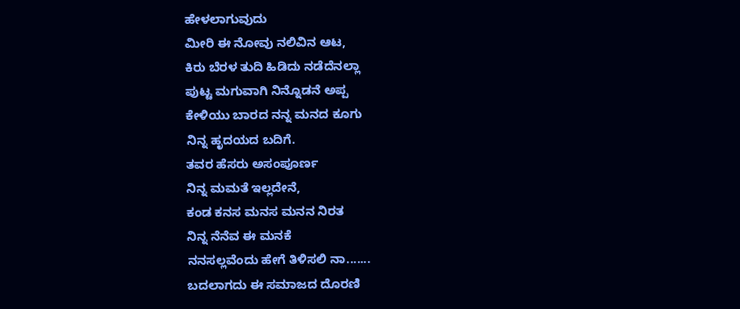ಹೇಳಲಾಗುವುದು
ಮೀರಿ ಈ ನೋವು ನಲಿವಿನ ಆಟ,
ಕಿರು ಬೆರಳ ತುದಿ ಹಿಡಿದು ನಡೆದೆನಲ್ಲಾ
ಪುಟ್ಟ ಮಗುವಾಗಿ ನಿನ್ನೊಡನೆ ಅಪ್ಪ
ಕೇಳಿಯು ಬಾರದ ನನ್ನ ಮನದ ಕೂಗು
ನಿನ್ನ ಹೃದಯದ ಬದಿಗೆ.
ತವರ ಹೆಸರು ಅಸಂಪೂರ್ಣ
ನಿನ್ನ ಮಮತೆ ಇಲ್ಲದೇನೆ,
ಕಂಡ ಕನಸ ಮನಸ ಮನನ ನಿರತ
ನಿನ್ನ ನೆನೆವ ಈ ಮನಕೆ
ನನಸಲ್ಲವೆಂದು ಹೇಗೆ ತಿಳಿಸಲಿ ನಾ.......
ಬದಲಾಗದು ಈ ಸಮಾಜದ ದೊರಣಿ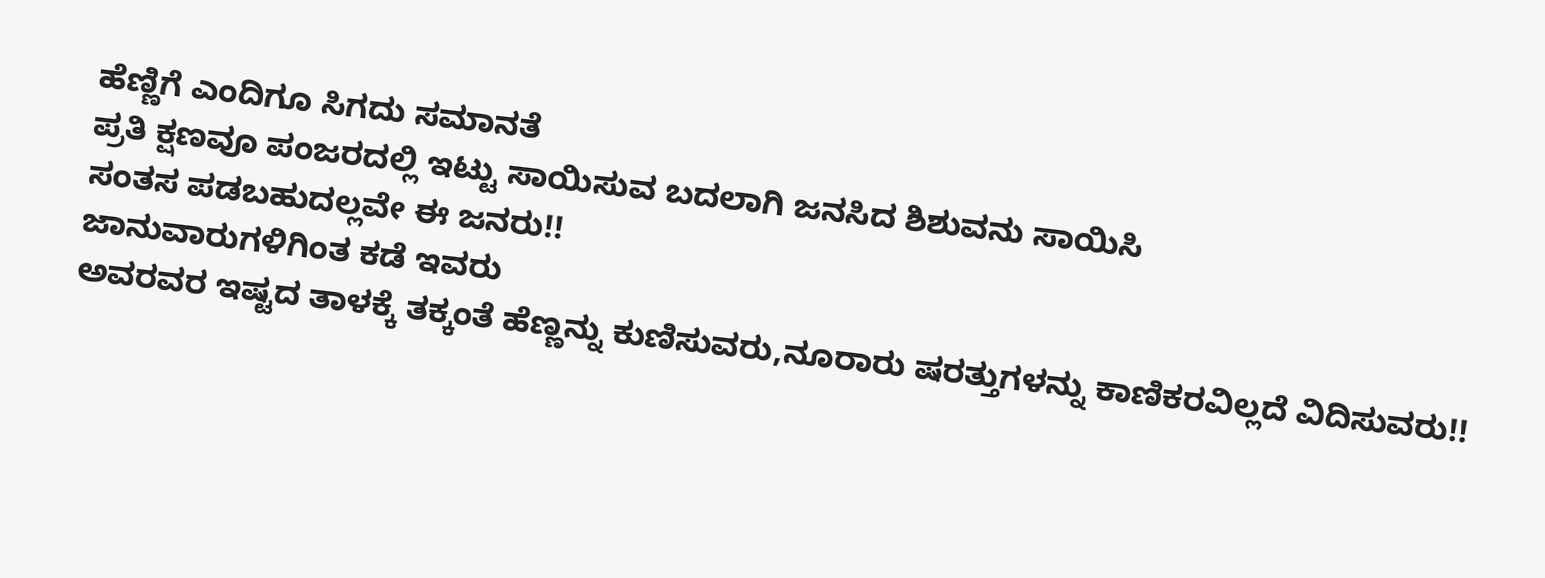ಹೆಣ್ಣಿಗೆ ಎಂದಿಗೂ ಸಿಗದು ಸಮಾನತೆ
ಪ್ರತಿ ಕ್ಷಣವೂ ಪಂಜರದಲ್ಲಿ ಇಟ್ಟು ಸಾಯಿಸುವ ಬದಲಾಗಿ ಜನಸಿದ ಶಿಶುವನು ಸಾಯಿಸಿ
ಸಂತಸ ಪಡಬಹುದಲ್ಲವೇ ಈ ಜನರು!!
ಜಾನುವಾರುಗಳಿಗಿಂತ ಕಡೆ ಇವರು
ಅವರವರ ಇಷ್ಟದ ತಾಳಕ್ಕೆ ತಕ್ಕಂತೆ ಹೆಣ್ಣನ್ನು ಕುಣಿಸುವರು,ನೂರಾರು ಷರತ್ತುಗಳನ್ನು ಕಾಣಿಕರವಿಲ್ಲದೆ ವಿದಿಸುವರು!!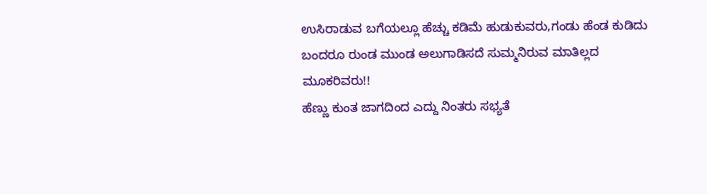ಉಸಿರಾಡುವ ಬಗೆಯಲ್ಲೂ ಹೆಚ್ಚು ಕಡಿಮೆ ಹುಡುಕುವರು,ಗಂಡು ಹೆಂಡ ಕುಡಿದು ಬಂದರೂ ರುಂಡ ಮುಂಡ ಅಲುಗಾಡಿಸದೆ ಸುಮ್ಮನಿರುವ ಮಾತಿಲ್ಲದ ಮೂಕರಿವರು!!
ಹೆಣ್ಣು ಕುಂತ ಜಾಗದಿಂದ ಎದ್ದು ನಿಂತರು ಸಭ್ಯತೆ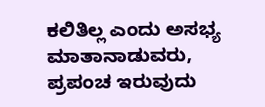ಕಲಿತಿಲ್ಲ ಎಂದು ಅಸಭ್ಯ ಮಾತಾನಾಡುವರು,
ಪ್ರಪಂಚ ಇರುವುದು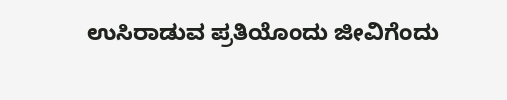ಉಸಿರಾಡುವ ಪ್ರತಿಯೊಂದು ಜೀವಿಗೆಂದು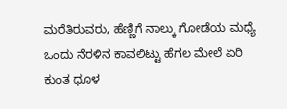ಮರೆತಿರುವರು, ಹೆಣ್ಣಿಗೆ ನಾಲ್ಕು ಗೋಡೆಯ ಮಧ್ಯೆ ಒಂದು ನೆರಳಿನ ಕಾವಲಿಟ್ಟು ಹೆಗಲ ಮೇಲೆ ಏರಿ ಕುಂತ ಧೂಳ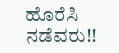ಹೊರೆಸಿ ನಡೆವರು!!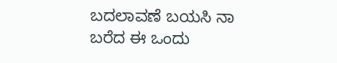ಬದಲಾವಣೆ ಬಯಸಿ ನಾ ಬರೆದ ಈ ಒಂದು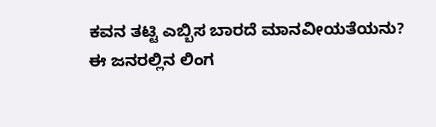ಕವನ ತಟ್ಟಿ ಎಬ್ಬಿಸ ಬಾರದೆ ಮಾನವೀಯತೆಯನು?
ಈ ಜನರಲ್ಲಿನ ಲಿಂಗ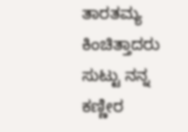ತಾರತಮ್ಯ ಕಿಂಚಿತ್ತಾದರು ಸುಟ್ಟು ನನ್ನ ಕಣ್ಣೀರ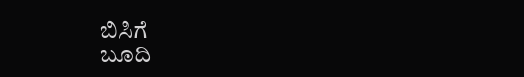ಬಿಸಿಗೆ
ಬೂದಿ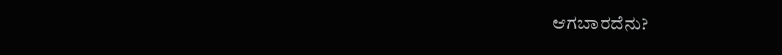ಆಗಬಾರದೆನು?